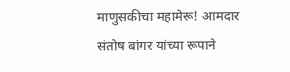माणुसकीचा महामेरू! आमदार संतोष बांगर यांच्या रूपाने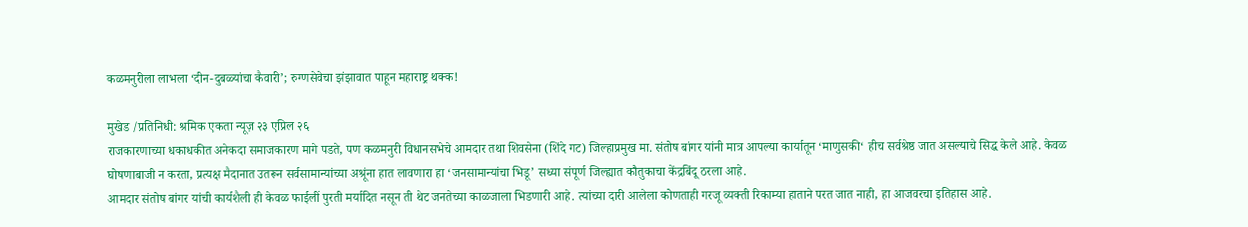कळमनुरीला लाभला ‘दीन-दुबळ्यांचा कैवारी’; रुग्णसेवेचा झंझावात पाहून महाराष्ट्र थक्क!

मुखेड /प्रतिनिधी: श्रमिक एकता न्यूज़ २३ एप्रिल २६
राजकारणाच्या धकाधकीत अनेकदा समाजकारण मागे पडते, पण कळमनुरी विधानसभेचे आमदार तथा शिवसेना (शिंदे गट) जिल्हाप्रमुख मा. संतोष बांगर यांनी मात्र आपल्या कार्यातून ‘माणुसकी‘ हीच सर्वश्रेष्ठ जात असल्याचे सिद्ध केले आहे. केवळ घोषणाबाजी न करता, प्रत्यक्ष मैदानात उतरून सर्वसामान्यांच्या अश्रूंना हात लावणारा हा ‘जनसामान्यांचा भिडू’ सध्या संपूर्ण जिल्ह्यात कौतुकाचा केंद्रबिंदू ठरला आहे.
आमदार संतोष बांगर यांची कार्यशैली ही केवळ फाईलीं पुरती मर्यादित नसून ती थेट जनतेच्या काळजाला भिडणारी आहे. त्यांच्या दारी आलेला कोणताही गरजू व्यक्ती रिकाम्या हाताने परत जात नाही, हा आजवरचा इतिहास आहे.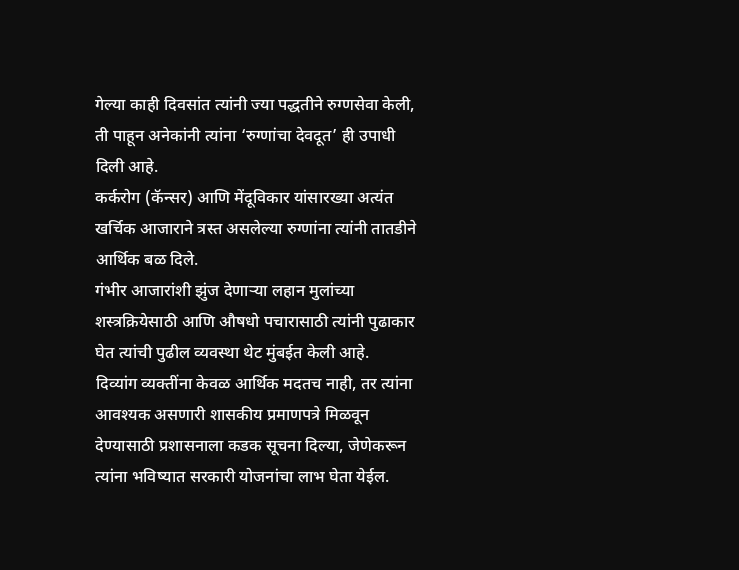गेल्या काही दिवसांत त्यांनी ज्या पद्धतीने रुग्णसेवा केली, ती पाहून अनेकांनी त्यांना ‘रुग्णांचा देवदूत’ ही उपाधी दिली आहे.
कर्करोग (कॅन्सर) आणि मेंदूविकार यांसारख्या अत्यंत खर्चिक आजाराने त्रस्त असलेल्या रुग्णांना त्यांनी तातडीने आर्थिक बळ दिले.
गंभीर आजारांशी झुंज देणाऱ्या लहान मुलांच्या शस्त्रक्रियेसाठी आणि औषधो पचारासाठी त्यांनी पुढाकार घेत त्यांची पुढील व्यवस्था थेट मुंबईत केली आहे.
दिव्यांग व्यक्तींना केवळ आर्थिक मदतच नाही, तर त्यांना आवश्यक असणारी शासकीय प्रमाणपत्रे मिळवून देण्यासाठी प्रशासनाला कडक सूचना दिल्या, जेणेकरून त्यांना भविष्यात सरकारी योजनांचा लाभ घेता येईल.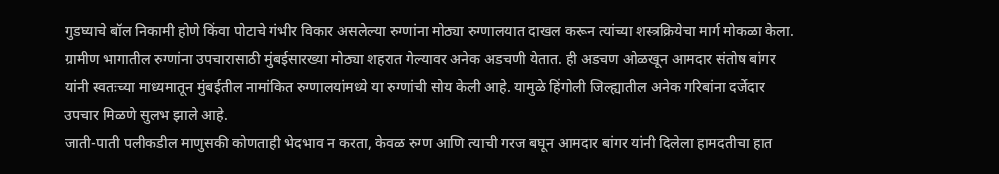गुडघ्याचे बॉल निकामी होणे किंवा पोटाचे गंभीर विकार असलेल्या रुग्णांना मोठ्या रुग्णालयात दाखल करून त्यांच्या शस्त्रक्रियेचा मार्ग मोकळा केला.
ग्रामीण भागातील रुग्णांना उपचारासाठी मुंबईसारख्या मोठ्या शहरात गेल्यावर अनेक अडचणी येतात. ही अडचण ओळखून आमदार संतोष बांगर यांनी स्वतःच्या माध्यमातून मुंबईतील नामांकित रुग्णालयांमध्ये या रुग्णांची सोय केली आहे. यामुळे हिंगोली जिल्ह्यातील अनेक गरिबांना दर्जेदार उपचार मिळणे सुलभ झाले आहे.
जाती-पाती पलीकडील माणुसकी कोणताही भेदभाव न करता, केवळ रुग्ण आणि त्याची गरज बघून आमदार बांगर यांनी दिलेला हामदतीचा हात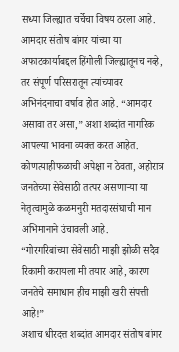सध्या जिल्ह्यात चर्चेचा विषय ठरला आहे. आमदार संतोष बांगर यांच्या या अफाटकार्याबद्दल हिंगोली जिल्ह्यातूनच नव्हे, तर संपूर्ण परिसरातून त्यांच्यावर अभिनंदनाचा वर्षाव होत आहे. “आमदार असावा तर असा,” अशा शब्दांत नागरिक आपल्या भावना व्यक्त करत आहेत. कोणत्याहीफळाची अपेक्षा न ठेवता, अहोरात्र जनतेच्या सेवेसाठी तत्पर असणाऱ्या या नेतृत्वामुळे कळमनुरी मतदारसंघाची मान अभिमानाने उंचावली आहे.
“गोरगरिबांच्या सेवेसाठी माझी झोळी सदैव रिकामी करायला मी तयार आहे, कारण जनतेचे समाधान हीच माझी खरी संपत्ती आहे!”
अशाच धीरदत्त शब्दांत आमदार संतोष बांगर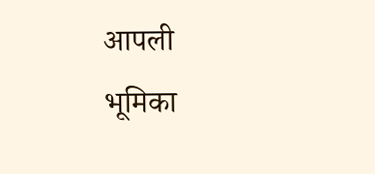आपली भूमिका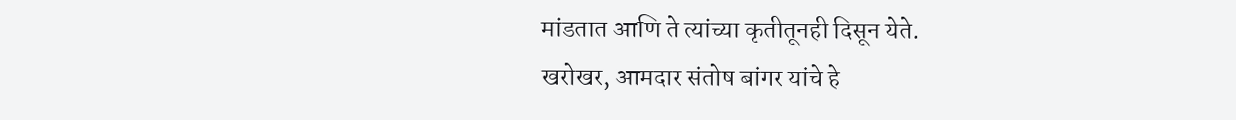मांडतात आणि ते त्यांच्या कृतीतूनही दिसून येते.
खरोखर, आमदार संतोष बांगर यांचे हे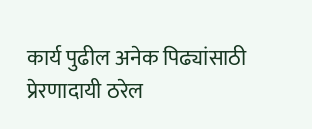कार्य पुढील अनेक पिढ्यांसाठी प्रेरणादायी ठरेल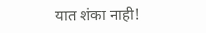यात शंका नाही!